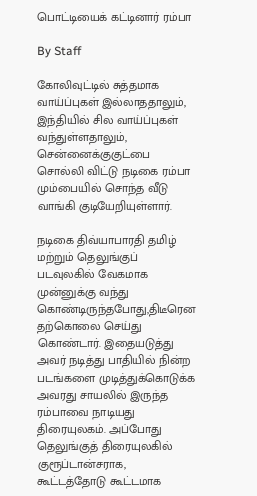பொட்டியைக் கட்டினார் ரம்பா

By Staff

கோலிவுட்டில் சுத்தமாக வாய்ப்புகள் இல்லாததாலும், இந்தியில் சில வாய்ப்புகள் வந்துள்ளதாலும், சென்னைக்குகுட்பை சொல்லி விட்டு நடிகை ரம்பா மும்பையில் சொந்த வீடு வாங்கி குடியேறியுள்ளார்.

நடிகை திவ்யாபாரதி தமிழ் மற்றும் தெலுங்குப் படவுலகில் வேகமாக முன்னுக்கு வந்து கொண்டிருந்தபோது,திடீரென தற்கொலை செய்து கொண்டார். இதையடுத்து அவர் நடித்து பாதியில் நின்ற படங்களை முடித்துக்கொடுக்க அவரது சாயலில் இருந்த ரம்பாவை நாடியது திரையுலகம். அப்போது தெலுங்குத் திரையுலகில் குரூப்டான்சராக, கூட்டத்தோடு கூட்டமாக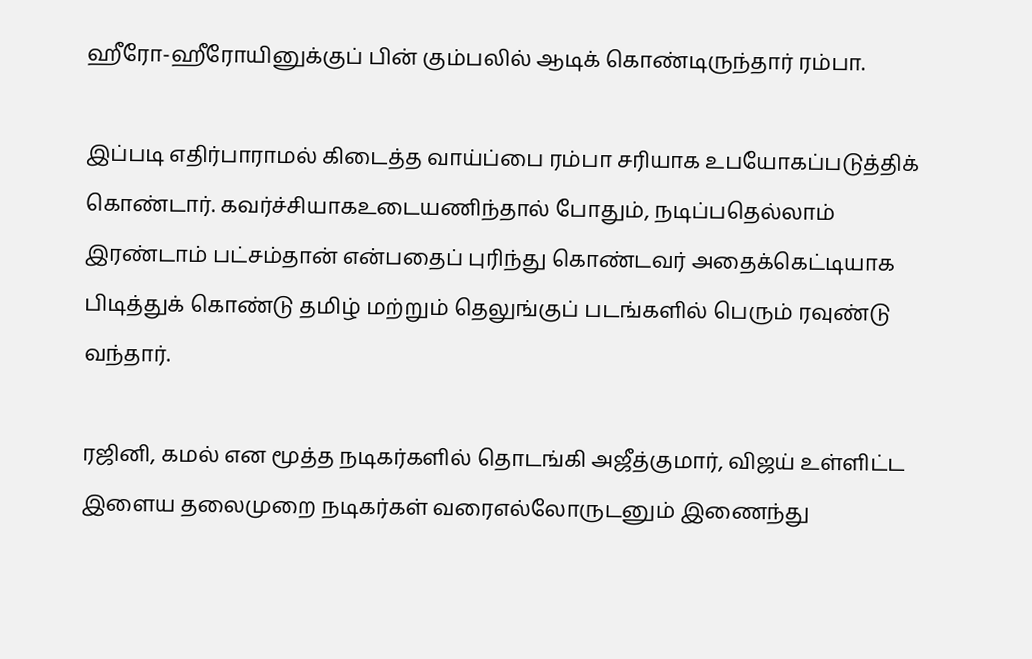ஹீரோ-ஹீரோயினுக்குப் பின் கும்பலில் ஆடிக் கொண்டிருந்தார் ரம்பா.

இப்படி எதிர்பாராமல் கிடைத்த வாய்ப்பை ரம்பா சரியாக உபயோகப்படுத்திக் கொண்டார். கவர்ச்சியாகஉடையணிந்தால் போதும், நடிப்பதெல்லாம் இரண்டாம் பட்சம்தான் என்பதைப் புரிந்து கொண்டவர் அதைக்கெட்டியாக பிடித்துக் கொண்டு தமிழ் மற்றும் தெலுங்குப் படங்களில் பெரும் ரவுண்டு வந்தார்.

ரஜினி, கமல் என மூத்த நடிகர்களில் தொடங்கி அஜீத்குமார், விஜய் உள்ளிட்ட இளைய தலைமுறை நடிகர்கள் வரைஎல்லோருடனும் இணைந்து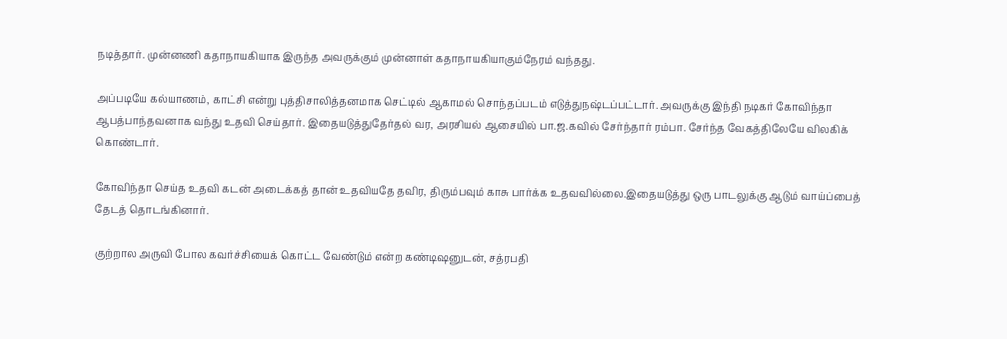நடித்தார். முன்னணி கதாநாயகியாக இருந்த அவருக்கும் முன்னாள் கதாநாயகியாகும்நேரம் வந்தது.

அப்படியே கல்யாணம், காட்சி என்று புத்திசாலித்தனமாக செட்டில் ஆகாமல் சொந்தப்படம் எடுத்துநஷ்டப்பட்டார். அவருக்கு இந்தி நடிகர் கோவிந்தா ஆபத்பாந்தவனாக வந்து உதவி செய்தார். இதையடுத்துதேர்தல் வர, அரசியல் ஆசையில் பா.ஜ.கவில் சேர்ந்தார் ரம்பா. சேர்ந்த வேகத்திலேயே விலகிக் கொண்டார்.

கோவிந்தா செய்த உதவி கடன் அடைக்கத் தான் உதவியதே தவிர, திரும்பவும் காசு பார்க்க உதவவில்லை.இதையடுத்து ஒரு பாடலுக்கு ஆடும் வாய்ப்பைத் தேடத் தொடங்கினார்.

குற்றால அருவி போல கவர்ச்சியைக் கொட்ட வேண்டும் என்ற கண்டிஷனுடன், சத்ரபதி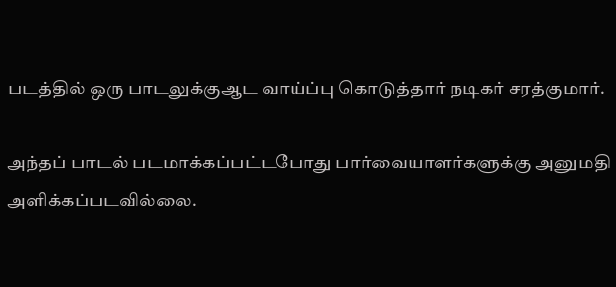படத்தில் ஒரு பாடலுக்குஆட வாய்ப்பு கொடுத்தார் நடிகர் சரத்குமார்.

அந்தப் பாடல் படமாக்கப்பட்டபோது பார்வையாளர்களுக்கு அனுமதி அளிக்கப்படவில்லை.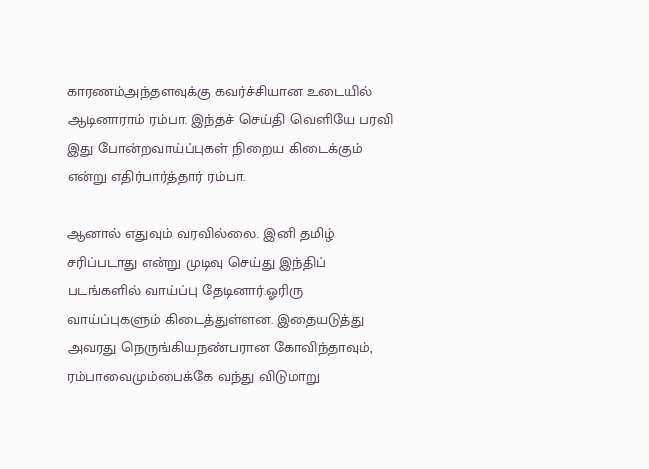காரணம்அந்தளவுக்கு கவர்ச்சியான உடையில் ஆடினாராம் ரம்பா. இந்தச் செய்தி வெளியே பரவி இது போன்றவாய்ப்புகள் நிறைய கிடைக்கும் என்று எதிர்பார்த்தார் ரம்பா.

ஆனால் எதுவும் வரவில்லை. இனி தமிழ் சரிப்படாது என்று முடிவு செய்து இந்திப் படங்களில் வாய்ப்பு தேடினார்.ஓரிரு வாய்ப்புகளும் கிடைத்துள்ளன. இதையடுத்து அவரது நெருங்கியநண்பரான கோவிந்தாவும், ரம்பாவைமும்பைக்கே வந்து விடுமாறு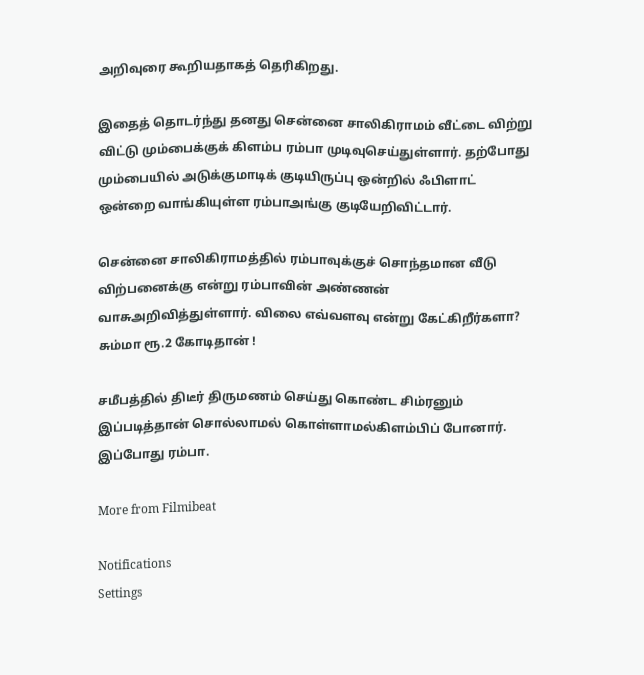அறிவுரை கூறியதாகத் தெரிகிறது.

இதைத் தொடர்ந்து தனது சென்னை சாலிகிராமம் வீட்டை விற்று விட்டு மும்பைக்குக் கிளம்ப ரம்பா முடிவுசெய்துள்ளார். தற்போது மும்பையில் அடுக்குமாடிக் குடியிருப்பு ஒன்றில் ஃபிளாட் ஒன்றை வாங்கியுள்ள ரம்பாஅங்கு குடியேறிவிட்டார்.

சென்னை சாலிகிராமத்தில் ரம்பாவுக்குச் சொந்தமான வீடு விற்பனைக்கு என்று ரம்பாவின் அண்ணன் வாசுஅறிவித்துள்ளார். விலை எவ்வளவு என்று கேட்கிறீர்களா? சும்மா ரூ.2 கோடிதான் !

சமீபத்தில் திடீர் திருமணம் செய்து கொண்ட சிம்ரனும் இப்படித்தான் சொல்லாமல் கொள்ளாமல்கிளம்பிப் போனார். இப்போது ரம்பா.

More from Filmibeat

Notifications
Settings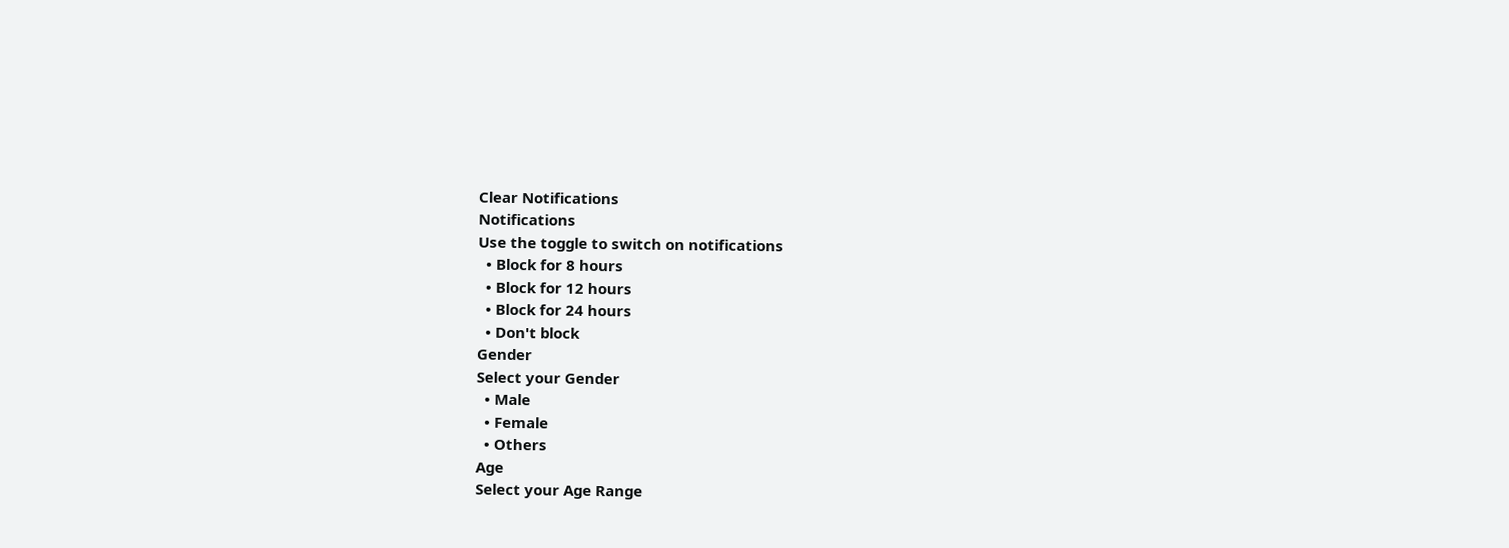Clear Notifications
Notifications
Use the toggle to switch on notifications
  • Block for 8 hours
  • Block for 12 hours
  • Block for 24 hours
  • Don't block
Gender
Select your Gender
  • Male
  • Female
  • Others
Age
Select your Age Range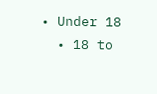• Under 18
  • 18 to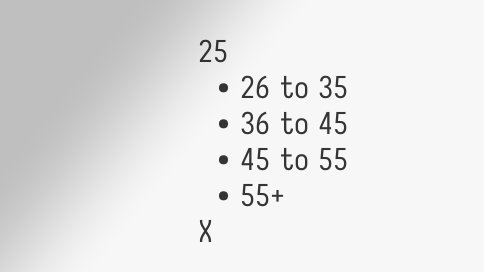25
  • 26 to 35
  • 36 to 45
  • 45 to 55
  • 55+
X